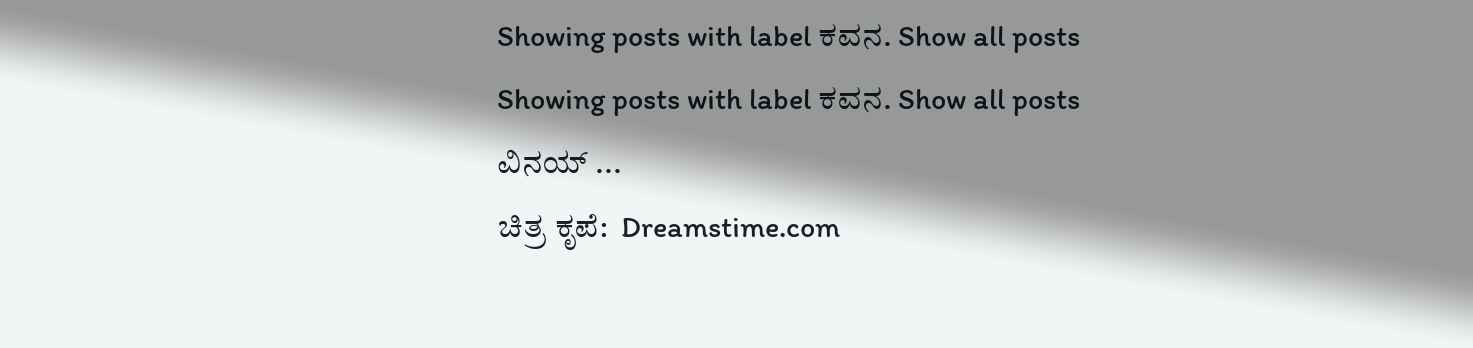Showing posts with label ಕವನ. Show all posts
Showing posts with label ಕವನ. Show all posts
ವಿನಯ್ ...
ಚಿತ್ರ ಕೃಪೆ:  Dreamstime.com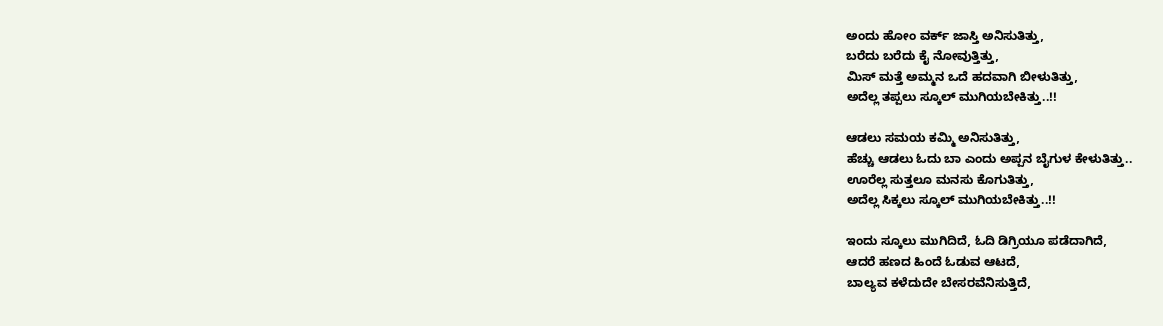ಅಂದು ಹೋಂ ವರ್ಕ್ ಜಾಸ್ತಿ ಅನಿಸುತಿತ್ತು,
ಬರೆದು ಬರೆದು ಕೈ ನೋವುತ್ತಿತ್ತು,
ಮಿಸ್ ಮತ್ತೆ ಅಮ್ಮನ ಒದೆ ಹದವಾಗಿ ಬೀಳುತಿತ್ತು,
ಅದೆಲ್ಲ ತಪ್ಪಲು ಸ್ಕೂಲ್ ಮುಗಿಯಬೇಕಿತ್ತು..!!

ಆಡಲು ಸಮಯ ಕಮ್ಮಿ ಅನಿಸುತಿತ್ತು,
ಹೆಚ್ಚು ಆಡಲು ಓದು ಬಾ ಎಂದು ಅಪ್ಪನ ಬೈಗುಳ ಕೇಳುತಿತ್ತು..
ಊರೆಲ್ಲ ಸುತ್ತಲೂ ಮನಸು ಕೊಗುತಿತ್ತು,
ಅದೆಲ್ಲ ಸಿಕ್ಕಲು ಸ್ಕೂಲ್ ಮುಗಿಯಬೇಕಿತ್ತು..!!

ಇಂದು ಸ್ಕೂಲು ಮುಗಿದಿದೆ, ಓದಿ ಡಿಗ್ರಿಯೂ ಪಡೆದಾಗಿದೆ,
ಆದರೆ ಹಣದ ಹಿಂದೆ ಓಡುವ ಆಟದೆ,
ಬಾಲ್ಯವ ಕಳೆದುದೇ ಬೇಸರವೆನಿಸುತ್ತಿದೆ,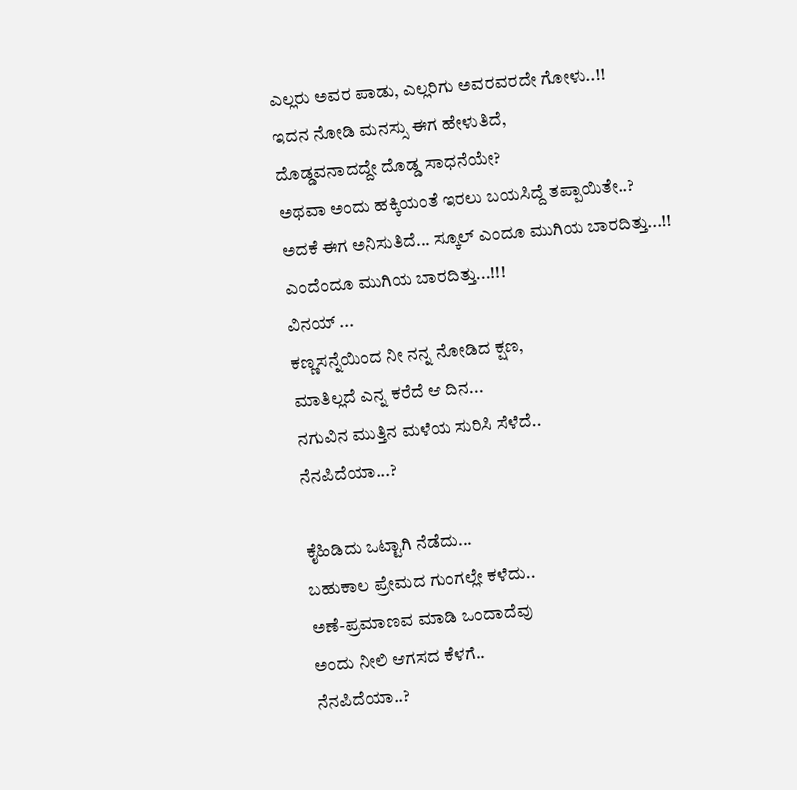ಎಲ್ಲರು ಅವರ ಪಾಡು, ಎಲ್ಲರಿಗು ಅವರವರದೇ ಗೋಳು..!!
ಇದನ ನೋಡಿ ಮನಸ್ಸು ಈಗ ಹೇಳುತಿದೆ,
ದೊಡ್ಡವನಾದದ್ದೇ ದೊಡ್ಡ ಸಾಧನೆಯೇ?
ಅಥವಾ ಅಂದು ಹಕ್ಕಿಯಂತೆ ಇರಲು ಬಯಸಿದ್ದೆ ತಪ್ಪಾಯಿತೇ..?
ಅದಕೆ ಈಗ ಅನಿಸುತಿದೆ... ಸ್ಕೂಲ್ ಎಂದೂ ಮುಗಿಯ ಬಾರದಿತ್ತು...!!
ಎಂದೆಂದೂ ಮುಗಿಯ ಬಾರದಿತ್ತು...!!!
ವಿನಯ್ ...
ಕಣ್ಣಸನ್ನೆಯಿಂದ ನೀ ನನ್ನ ನೋಡಿದ ಕ್ಷಣ,
ಮಾತಿಲ್ಲದೆ ಎನ್ನ ಕರೆದೆ ಆ ದಿನ...
ನಗುವಿನ ಮುತ್ತಿನ ಮಳೆಯ ಸುರಿಸಿ ಸೆಳೆದೆ..
ನೆನಪಿದೆಯಾ...?

ಕೈಹಿಡಿದು ಒಟ್ಟಾಗಿ ನೆಡೆದು...
ಬಹುಕಾಲ ಪ್ರೇಮದ ಗುಂಗಲ್ಲೇ ಕಳೆದು..
ಅಣೆ-ಪ್ರಮಾಣವ ಮಾಡಿ ಒಂದಾದೆವು
ಅಂದು ನೀಲಿ ಆಗಸದ ಕೆಳಗೆ..
ನೆನಪಿದೆಯಾ..?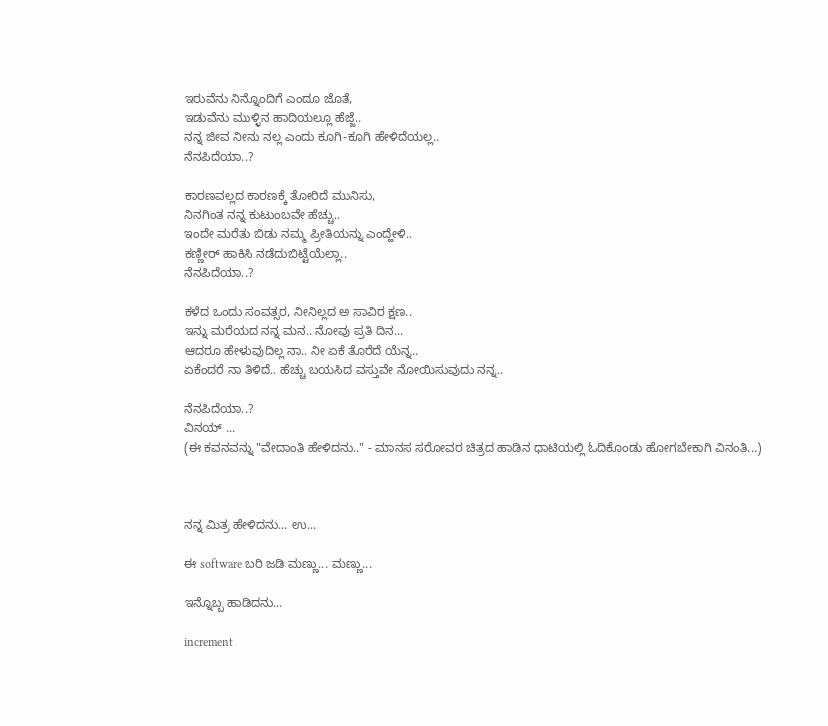ಇರುವೆನು ನಿನ್ನೊಂದಿಗೆ ಎಂದೂ ಜೊತೆ,
ಇಡುವೆನು ಮುಳ್ಳಿನ ಹಾದಿಯಲ್ಲೂ ಹೆಜ್ಜೆ..
ನನ್ನ ಜೀವ ನೀನು ನಲ್ಲ ಎಂದು ಕೂಗಿ-ಕೂಗಿ ಹೇಳಿದೆಯಲ್ಲ..
ನೆನಪಿದೆಯಾ..?

ಕಾರಣವಲ್ಲದ ಕಾರಣಕ್ಕೆ ತೋರಿದೆ ಮುನಿಸು,
ನಿನಗಿಂತ ನನ್ನ ಕುಟುಂಬವೇ ಹೆಚ್ಚು..
ಇಂದೇ ಮರೆತು ಬಿಡು ನಮ್ಮ ಪ್ರೀತಿಯನ್ನು ಎಂದ್ಹೇಳಿ..
ಕಣ್ಣೀರ್ ಹಾಕಿಸಿ ನಡೆದುಬಿಟ್ಟೆಯೆಲ್ಲಾ..
ನೆನಪಿದೆಯಾ..?

ಕಳೆದ ಒಂದು ಸಂವತ್ಸರ, ನೀನಿಲ್ಲದ ಅ ಸಾವಿರ ಕ್ಷಣ..
ಇನ್ನು ಮರೆಯದ ನನ್ನ ಮನ.. ನೋವು ಪ್ರತಿ ದಿನ...
ಆದರೂ ಹೇಳುವುದಿಲ್ಲ ನಾ.. ನೀ ಏಕೆ ತೊರೆದೆ ಯೆನ್ನ..
ಏಕೆಂದರೆ ನಾ ತಿಳಿದೆ.. ಹೆಚ್ಚು ಬಯಸಿದ ವಸ್ತುವೇ ನೋಯಿಸುವುದು ನನ್ನ..

ನೆನಪಿದೆಯಾ..?
ವಿನಯ್ ...
(ಈ ಕವನವನ್ನು "ವೇದಾಂತಿ ಹೇಳಿದನು.." - ಮಾನಸ ಸರೋವರ ಚಿತ್ರದ ಹಾಡಿನ ಧಾಟಿಯಲ್ಲಿ ಓದಿಕೊಂಡು ಹೋಗಬೇಕಾಗಿ ವಿನಂತಿ...)



ನನ್ನ ಮಿತ್ರ ಹೇಳಿದನು... ಉ...

ಈ software ಬರಿ ಜಡಿ ಮಣ್ಣು... ಮಣ್ಣು...

ಇನ್ನೊಬ್ಬ ಹಾಡಿದನು...

increment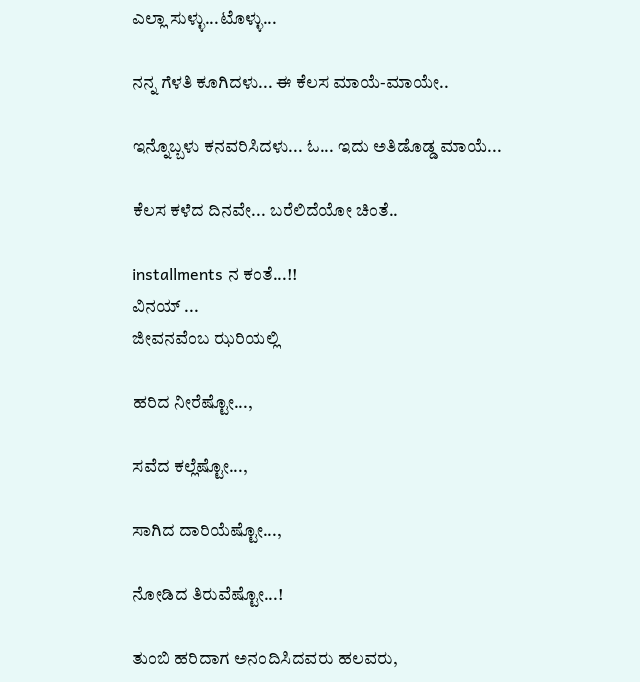ಎಲ್ಲಾ ಸುಳ್ಳು...ಟೊಳ್ಳು...

ನನ್ನ ಗೆಳತಿ ಕೂಗಿದಳು... ಈ ಕೆಲಸ ಮಾಯೆ-ಮಾಯೇ..

ಇನ್ನೊಬ್ಬಳು ಕನವರಿಸಿದಳು... ಓ... ಇದು ಅತಿಡೊಡ್ಡ ಮಾಯೆ...

ಕೆಲಸ ಕಳೆದ ದಿನವೇ... ಬರೆಲಿದೆಯೋ ಚಿಂತೆ..

installments ನ ಕಂತೆ...!!
ವಿನಯ್ ...
ಜೀವನವೆಂಬ ಝರಿಯಲ್ಲಿ

ಹರಿದ ನೀರೆಷ್ಟೋ...,

ಸವೆದ ಕಲ್ಲೆಷ್ಟೋ...,

ಸಾಗಿದ ದಾರಿಯೆಷ್ಟೋ...,

ನೋಡಿದ ತಿರುವೆಷ್ಟೋ...!

ತುಂಬಿ ಹರಿದಾಗ ಅನಂದಿಸಿದವರು ಹಲವರು,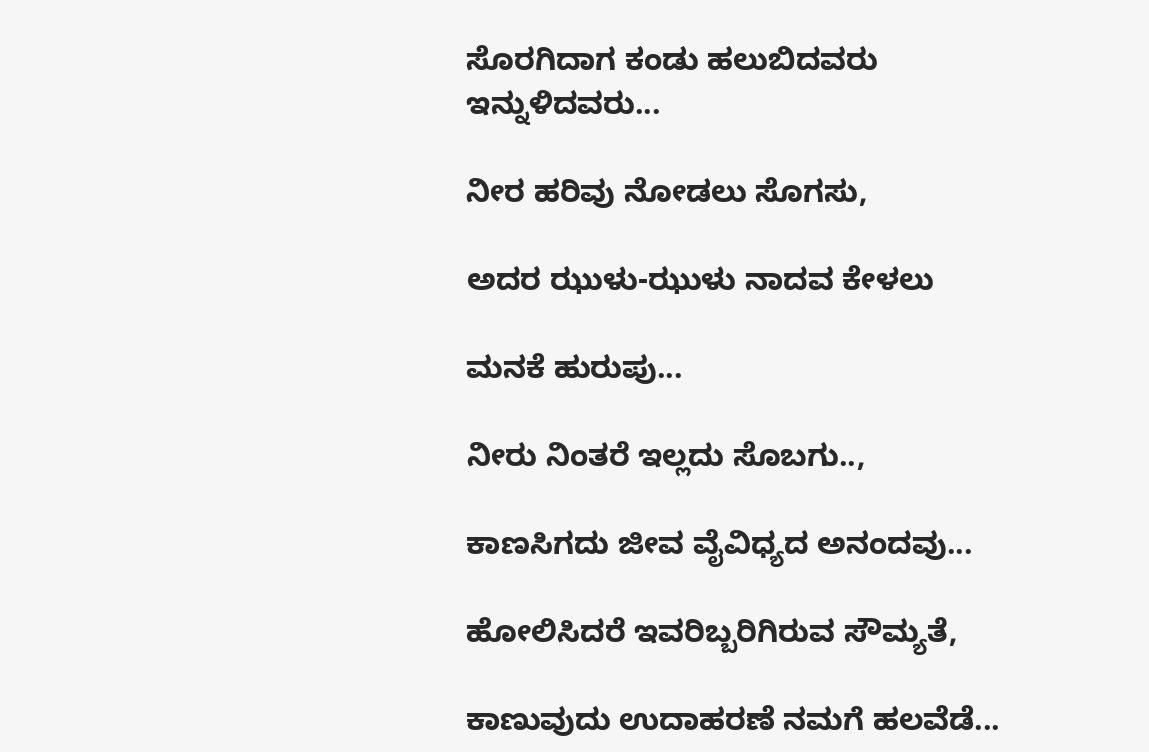ಸೊರಗಿದಾಗ ಕಂಡು ಹಲುಬಿದವರು ಇನ್ನುಳಿದವರು...

ನೀರ ಹರಿವು ನೋಡಲು ಸೊಗಸು,

ಅದರ ಝುಳು-ಝುಳು ನಾದವ ಕೇಳಲು

ಮನಕೆ ಹುರುಪು...

ನೀರು ನಿಂತರೆ ಇಲ್ಲದು ಸೊಬಗು..,

ಕಾಣಸಿಗದು ಜೀವ ವೈವಿಧ್ಯದ ಅನಂದವು...

ಹೋಲಿಸಿದರೆ ಇವರಿಬ್ಬರಿಗಿರುವ ಸೌಮ್ಯತೆ,

ಕಾಣುವುದು ಉದಾಹರಣೆ ನಮಗೆ ಹಲವೆಡೆ...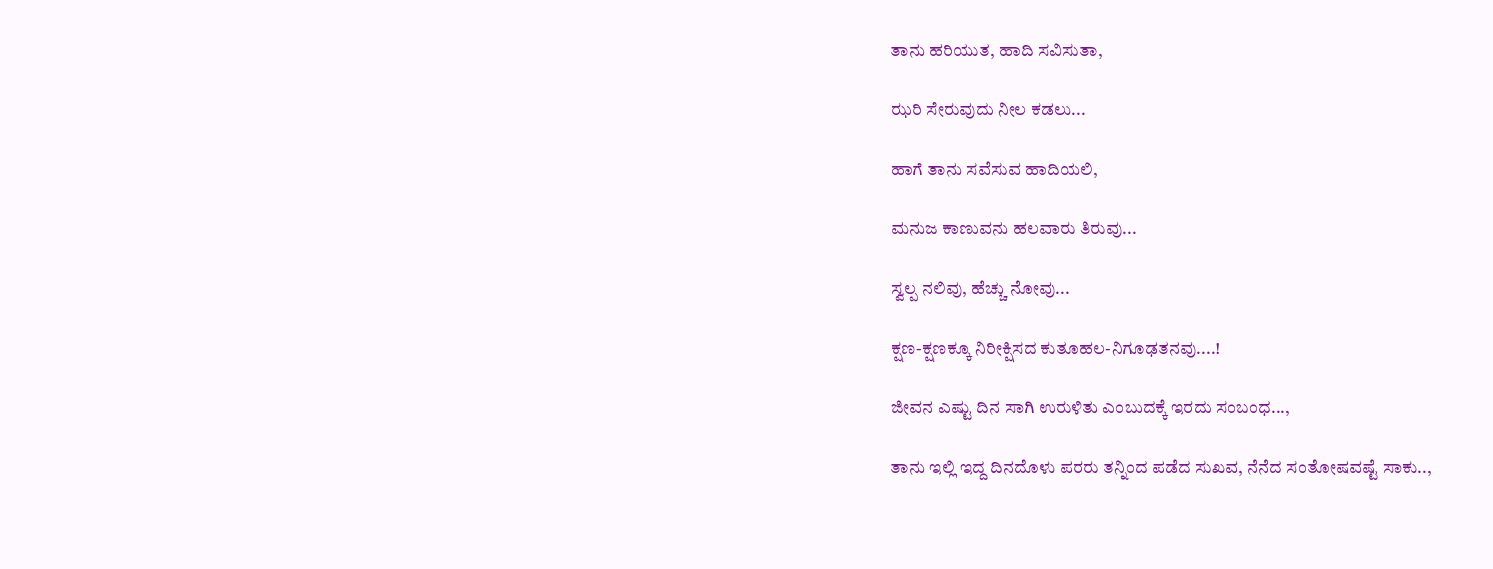ತಾನು ಹರಿಯುತ, ಹಾದಿ ಸವಿಸುತಾ,

ಝರಿ ಸೇರುವುದು ನೀಲ ಕಡಲು...

ಹಾಗೆ ತಾನು ಸವೆಸುವ ಹಾದಿಯಲಿ,

ಮನುಜ ಕಾಣುವನು ಹಲವಾರು ತಿರುವು...

ಸ್ವಲ್ಪ ನಲಿವು, ಹೆಚ್ಚು ನೋವು...

ಕ್ಷಣ-ಕ್ಷಣಕ್ಕೂ ನಿರೀಕ್ಷಿಸದ ಕುತೂಹಲ-ನಿಗೂಢತನವು....!

ಜೀವನ ಎಷ್ಟು ದಿನ ಸಾಗಿ ಉರುಳಿತು ಎಂಬುದಕ್ಕೆ ಇರದು ಸಂಬಂಧ...,

ತಾನು ಇಲ್ಲಿ ಇದ್ದ ದಿನದೊಳು ಪರರು ತನ್ನಿಂದ ಪಡೆದ ಸುಖವ, ನೆನೆದ ಸಂತೋಷವಷ್ಟೆ ಸಾಕು..,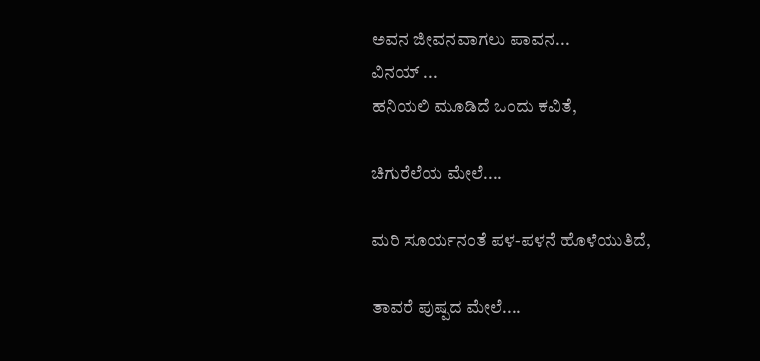ಅವನ ಜೀವನವಾಗಲು ಪಾವನ...
ವಿನಯ್ ...
ಹನಿಯಲಿ ಮೂಡಿದೆ ಒಂದು ಕವಿತೆ,

ಚಿಗುರೆಲೆಯ ಮೇಲೆ....

ಮರಿ ಸೂರ್ಯನಂತೆ ಪಳ-ಪಳನೆ ಹೊಳೆಯುತಿದೆ,

ತಾವರೆ ಪುಷ್ಪದ ಮೇಲೆ....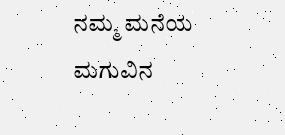ನಮ್ಮ ಮನೆಯ ಮಗುವಿನ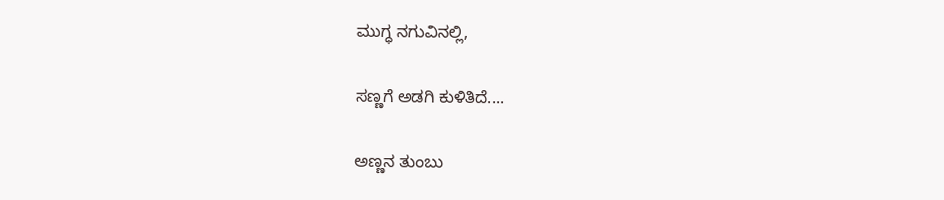ಮುಗ್ಧ ನಗುವಿನಲ್ಲಿ,

ಸಣ್ಣಗೆ ಅಡಗಿ ಕುಳಿತಿದೆ....

ಅಣ್ಣನ ತುಂಬು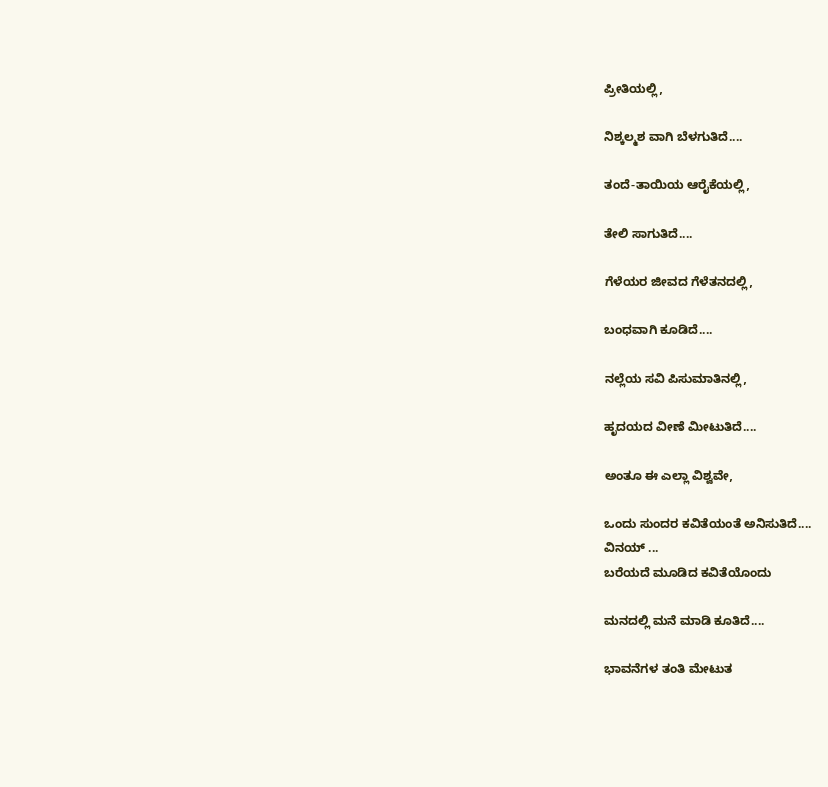ಪ್ರೀತಿಯಲ್ಲಿ,

ನಿಶ್ಕಲ್ಮಶ ವಾಗಿ ಬೆಳಗುತಿದೆ....

ತಂದೆ-ತಾಯಿಯ ಆರೈಕೆಯಲ್ಲಿ,

ತೇಲಿ ಸಾಗುತಿದೆ....

ಗೆಳೆಯರ ಜೀವದ ಗೆಳೆತನದಲ್ಲಿ,

ಬಂಧವಾಗಿ ಕೂಡಿದೆ....

ನಲ್ಲೆಯ ಸವಿ ಪಿಸುಮಾತಿನಲ್ಲಿ,

ಹೃದಯದ ವೀಣೆ ಮೀಟುತಿದೆ....

ಅಂತೂ ಈ ಎಲ್ಲಾ ವಿಶ್ವವೇ,

ಒಂದು ಸುಂದರ ಕವಿತೆಯಂತೆ ಅನಿಸುತಿದೆ....
ವಿನಯ್ ...
ಬರೆಯದೆ ಮೂಡಿದ ಕವಿತೆಯೊಂದು

ಮನದಲ್ಲಿ ಮನೆ ಮಾಡಿ ಕೂತಿದೆ....

ಭಾವನೆಗಳ ತಂತಿ ಮೇಟುತ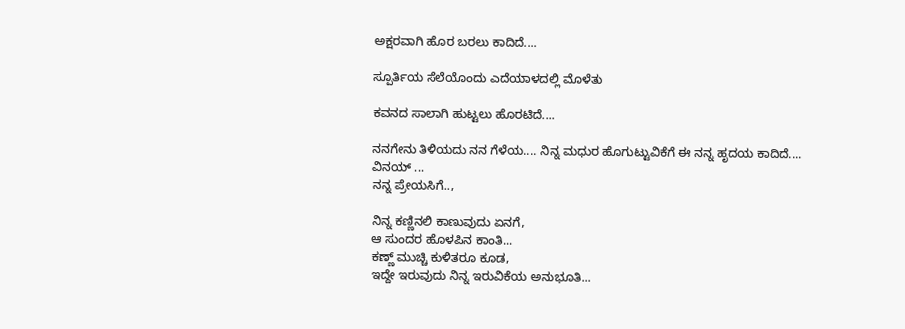ಅಕ್ಷರವಾಗಿ ಹೊರ ಬರಲು ಕಾದಿದೆ....

ಸ್ಪೂರ್ತಿಯ ಸೆಲೆಯೊಂದು ಎದೆಯಾಳದಲ್ಲಿ ಮೊಳೆತು

ಕವನದ ಸಾಲಾಗಿ ಹುಟ್ಟಲು ಹೊರಟಿದೆ....

ನನಗೇನು ತಿಳಿಯದು ನನ ಗೆಳೆಯ.... ನಿನ್ನ ಮಧುರ ಹೊಗುಟ್ಟುವಿಕೆಗೆ ಈ ನನ್ನ ಹೃದಯ ಕಾದಿದೆ....
ವಿನಯ್ ...
ನನ್ನ ಪ್ರೇಯಸಿಗೆ..,

ನಿನ್ನ ಕಣ್ಣಿನಲಿ ಕಾಣುವುದು ಏನಗೆ,
ಆ ಸುಂದರ ಹೊಳಪಿನ ಕಾಂತಿ...
ಕಣ್ಣ್ ಮುಚ್ಚಿ ಕುಳಿತರೂ ಕೂಡ,
ಇದ್ದೇ ಇರುವುದು ನಿನ್ನ ಇರುವಿಕೆಯ ಅನುಭೂತಿ...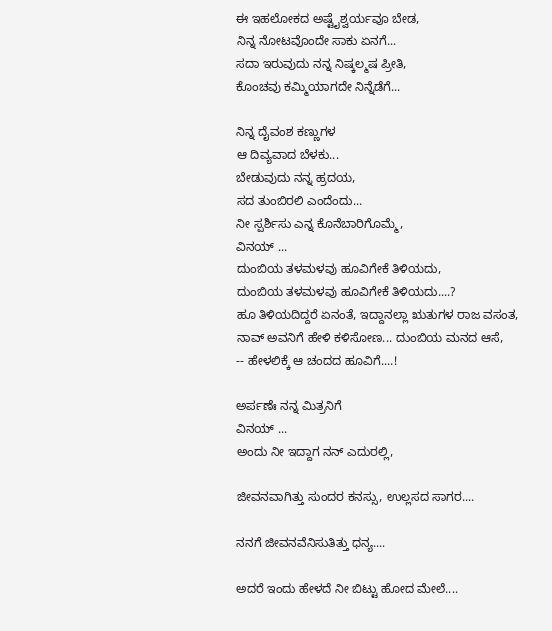ಈ ಇಹಲೋಕದ ಅಷ್ಟೈಶ್ವರ್ಯವೂ ಬೇಡ,
ನಿನ್ನ ನೋಟವೊಂದೇ ಸಾಕು ಏನಗೆ...
ಸದಾ ಇರುವುದು ನನ್ನ ನಿಷ್ಕಲ್ಮಷ ಪ್ರೀತಿ,
ಕೊಂಚವು ಕಮ್ಮಿಯಾಗದೇ ನಿನ್ನೆಡೆಗೆ...

ನಿನ್ನ ದೈವಂಶ ಕಣ್ಣುಗಳ
ಆ ದಿವ್ಯವಾದ ಬೆಳಕು...
ಬೇಡುವುದು ನನ್ನ ಹ್ರದಯ,
ಸದ ತುಂಬಿರಲಿ ಎಂದೆಂದು...
ನೀ ಸ್ಪರ್ಶಿಸು ಎನ್ನ ಕೊನೆಬಾರಿಗೊಮ್ಮೆ,
ವಿನಯ್ ...
ದುಂಬಿಯ ತಳಮಳವು ಹೂವಿಗೇಕೆ ತಿಳಿಯದು,
ದುಂಬಿಯ ತಳಮಳವು ಹೂವಿಗೇಕೆ ತಿಳಿಯದು....?
ಹೂ ತಿಳಿಯದಿದ್ದರೆ ಏನಂತೆ, ಇದ್ದಾನಲ್ಲಾ ಋತುಗಳ ರಾಜ ವಸಂತ,
ನಾವ್ ಅವನಿಗೆ ಹೇಳಿ ಕಳಿಸೋಣ... ದುಂಬಿಯ ಮನದ ಆಸೆ,
-- ಹೇಳಲಿಕ್ಕೆ ಆ ಚಂದದ ಹೂವಿಗೆ....!

ಅರ್ಪಣೆಃ ನನ್ನ ಮಿತ್ರನಿಗೆ
ವಿನಯ್ ...
ಅಂದು ನೀ ಇದ್ದಾಗ ನನ್ ಎದುರಲ್ಲಿ,

ಜೀವನವಾಗಿತ್ತು ಸುಂದರ ಕನಸ್ಸು, ಉಲ್ಲಸದ ಸಾಗರ....

ನನಗೆ ಜೀವನವೆನಿಸುತಿತ್ತು ಧನ್ಯ....

ಅದರೆ ಇಂದು ಹೇಳದೆ ನೀ ಬಿಟ್ಟು ಹೋದ ಮೇಲೆ....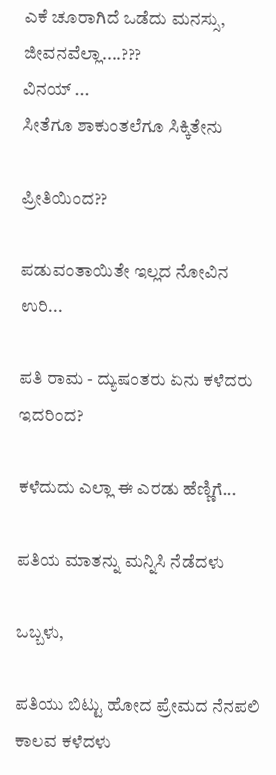ಎಕೆ ಚೂರಾಗಿದೆ ಒಡೆದು ಮನಸ್ಸು, ಜೀವನವೆಲ್ಲಾ....???
ವಿನಯ್ ...
ಸೀತೆಗೂ ಶಾಕುಂತಲೆಗೂ ಸಿಕ್ಕಿತೇನು

ಪ್ರೀತಿಯಿಂದ??

ಪಡುವಂತಾಯಿತೇ ಇಲ್ಲದ ನೋವಿನ ಉರಿ...

ಪತಿ ರಾಮ - ದ್ಯುಷಂತರು ಏನು ಕಳೆದರು ಇದರಿಂದ?

ಕಳೆದುದು ಎಲ್ಲಾ ಈ ಎರಡು ಹೆಣ್ಣಿಗೆ...

ಪತಿಯ ಮಾತನ್ನು ಮನ್ನಿಸಿ ನೆಡೆದಳು

ಒಬ್ಬಳು,

ಪತಿಯು ಬಿಟ್ಟು ಹೋದ ಪ್ರೇಮದ ನೆನಪಲಿ ಕಾಲವ ಕಳೆದಳು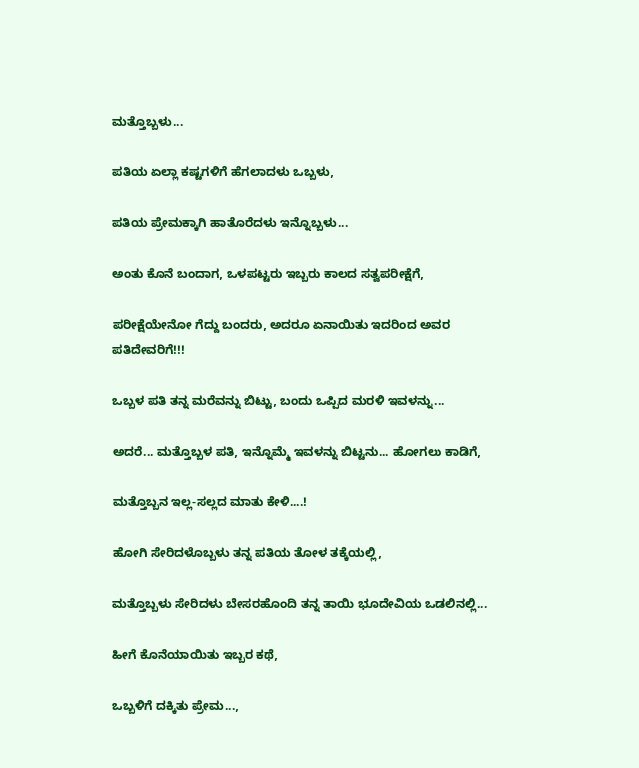ಮತ್ತೊಬ್ಬಳು...

ಪತಿಯ ಏಲ್ಲಾ ಕಷ್ಟಗಳಿಗೆ ಹೆಗಲಾದಳು ಒಬ್ಬಳು,

ಪತಿಯ ಪ್ರೇಮಕ್ಕಾಗಿ ಹಾತೊರೆದಳು ಇನ್ನೊಬ್ಬಳು...

ಅಂತು ಕೊನೆ ಬಂದಾಗ, ಒಳಪಟ್ಟರು ಇಬ್ಬರು ಕಾಲದ ಸತ್ವಪರೀಕ್ಷೆಗೆ,

ಪರೀಕ್ಷೆಯೇನೋ ಗೆದ್ದು ಬಂದರು, ಅದರೂ ಏನಾಯಿತು ಇದರಿಂದ ಅವರ ಪತಿದೇವರಿಗೆ!!!

ಒಬ್ಬಳ ಪತಿ ತನ್ನ ಮರೆವನ್ನು ಬಿಟ್ಟು, ಬಂದು ಒಪ್ಪಿದ ಮರಳಿ ಇವಳನ್ನು...

ಅದರೆ... ಮತ್ತೊಬ್ಬಳ ಪತಿ, ಇನ್ನೊಮ್ಮೆ ಇವಳನ್ನು ಬಿಟ್ಟನು... ಹೋಗಲು ಕಾಡಿಗೆ,

ಮತ್ತೊಬ್ಬನ ಇಲ್ಲ-ಸಲ್ಲದ ಮಾತು ಕೇಳಿ....!

ಹೋಗಿ ಸೇರಿದಳೊಬ್ಬಳು ತನ್ನ ಪತಿಯ ತೋಳ ತಕ್ಕೆಯಲ್ಲಿ,

ಮತ್ತೊಬ್ಬಳು ಸೇರಿದಳು ಬೇಸರಹೊಂದಿ ತನ್ನ ತಾಯಿ ಭೂದೇವಿಯ ಒಡಲಿನಲ್ಲಿ...

ಹೀಗೆ ಕೊನೆಯಾಯಿತು ಇಬ್ಬರ ಕಥೆ,

ಒಬ್ಬಳಿಗೆ ದಕ್ಕಿತು ಪ್ರೇಮ...,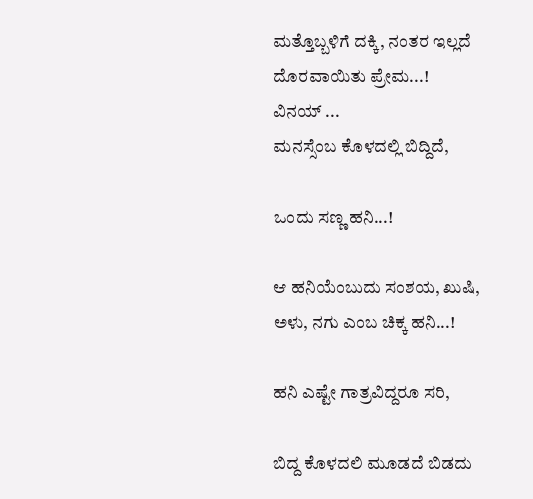ಮತ್ತೊಬ್ಬಳಿಗೆ ದಕ್ಕಿ, ನಂತರ ಇಲ್ಲದೆ ದೊರವಾಯಿತು ಪ್ರೇಮ...!
ವಿನಯ್ ...
ಮನಸ್ಸೆಂಬ ಕೊಳದಲ್ಲಿ ಬಿದ್ದಿದೆ,

ಒಂದು ಸಣ್ಣ ಹನಿ...!

ಆ ಹನಿಯೆಂಬುದು ಸಂಶಯ, ಖುಷಿ, ಅಳು, ನಗು ಎಂಬ ಚಿಕ್ಕ ಹನಿ...!

ಹನಿ ಎಷ್ಟೇ ಗಾತ್ರವಿದ್ದರೂ ಸರಿ,

ಬಿದ್ದ ಕೊಳದಲಿ ಮೂಡದೆ ಬಿಡದು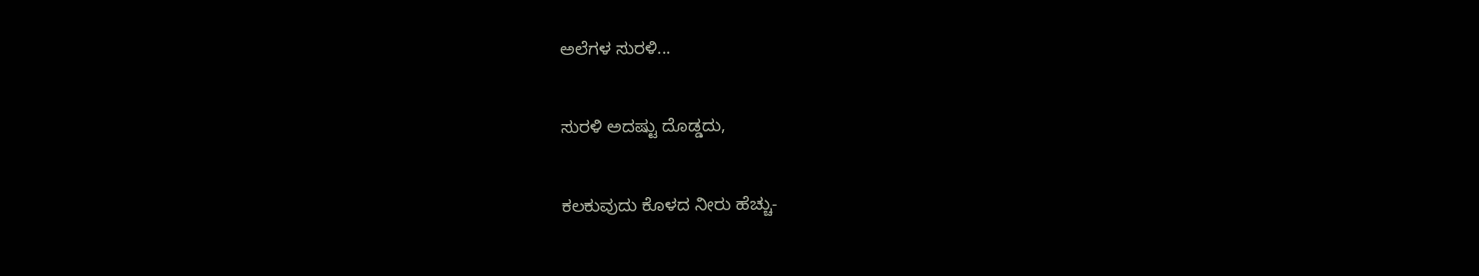ಅಲೆಗಳ ಸುರಳಿ...

ಸುರಳಿ ಅದಷ್ಟು ದೊಡ್ಡದು,

ಕಲಕುವುದು ಕೊಳದ ನೀರು ಹೆಚ್ಚು-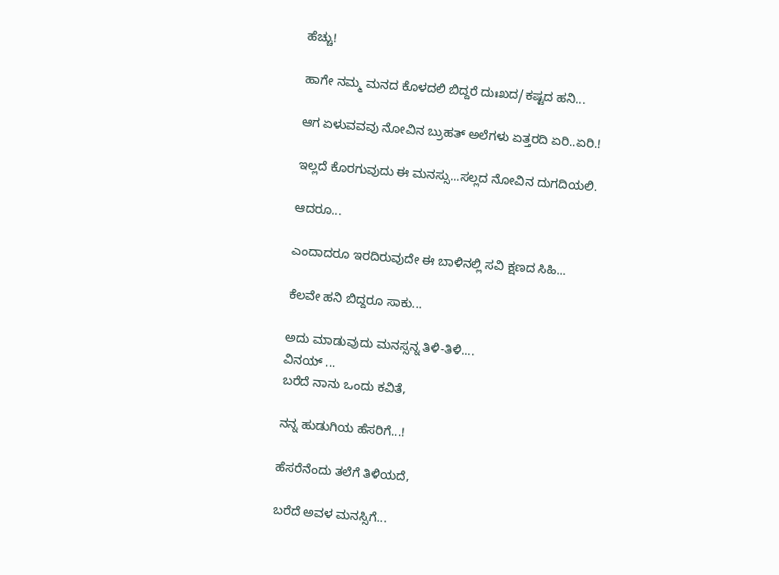ಹೆಚ್ಚು!

ಹಾಗೇ ನಮ್ಮ ಮನದ ಕೊಳದಲಿ ಬಿದ್ದರೆ ದುಃಖದ/ಕಷ್ಟದ ಹನಿ...

ಆಗ ಏಳುವವವು ನೋವಿನ ಬ್ರುಹತ್ ಅಲೆಗಳು ಏತ್ತರದಿ ಏರಿ..ಏರಿ.!

ಇಲ್ಲದೆ ಕೊರಗುವುದು ಈ ಮನಸ್ಸು...ಸಲ್ಲದ ನೋವಿನ ದುಗದಿಯಲಿ.

ಆದರೂ...

ಎಂದಾದರೂ ಇರದಿರುವುದೇ ಈ ಬಾಳಿನಲ್ಲಿ ಸವಿ ಕ್ಷಣದ ಸಿಹಿ...

ಕೆಲವೇ ಹನಿ ಬಿದ್ದರೂ ಸಾಕು...

ಅದು ಮಾಡುವುದು ಮನಸ್ಸನ್ನ ತಿಳಿ-ತಿಳಿ....
ವಿನಯ್ ...
ಬರೆದೆ ನಾನು ಒಂದು ಕವಿತೆ,

ನನ್ನ ಹುಡುಗಿಯ ಹೆಸರಿಗೆ...!

ಹೆಸರೆನೆಂದು ತಲೆಗೆ ತಿಳಿಯದೆ,

ಬರೆದೆ ಅವಳ ಮನಸ್ಸಿಗೆ...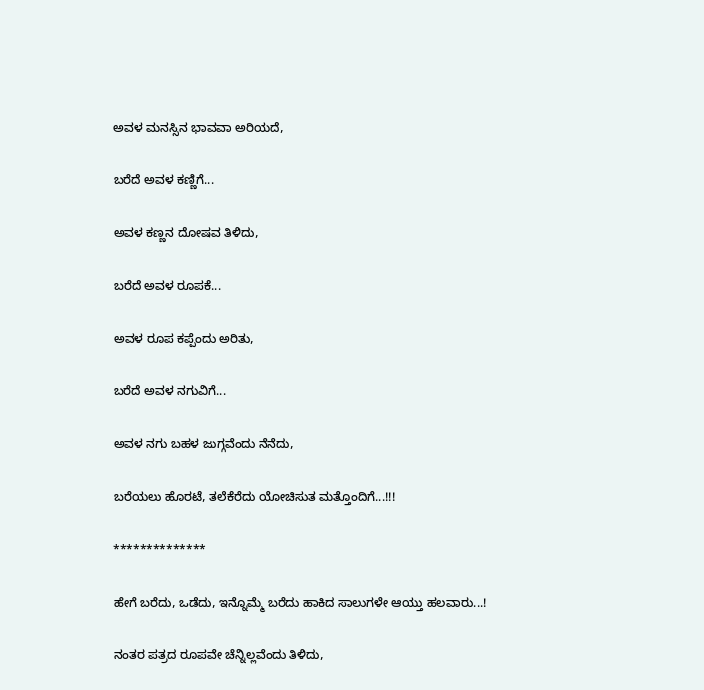ಅವಳ ಮನಸ್ಸಿನ ಭಾವವಾ ಅರಿಯದೆ,

ಬರೆದೆ ಅವಳ ಕಣ್ಣಿಗೆ...

ಅವಳ ಕಣ್ಣನ ದೋಷವ ತಿಳಿದು,

ಬರೆದೆ ಅವಳ ರೂಪಕೆ...

ಅವಳ ರೂಪ ಕಪ್ಪೆಂದು ಅರಿತು,

ಬರೆದೆ ಅವಳ ನಗುವಿಗೆ...

ಅವಳ ನಗು ಬಹಳ ಜುಗ್ಗವೆಂದು ನೆನೆದು,

ಬರೆಯಲು ಹೊರಟೆ, ತಲೆಕೆರೆದು ಯೋಚಿಸುತ ಮತ್ತೊಂದಿಗೆ...!!!

**************

ಹೇಗೆ ಬರೆದು, ಒಡೆದು, ಇನ್ನೊಮ್ಮೆ ಬರೆದು ಹಾಕಿದ ಸಾಲುಗಳೇ ಆಯ್ತು ಹಲವಾರು...!

ನಂತರ ಪತ್ರದ ರೂಪವೇ ಚೆನ್ನಿಲ್ಲವೆಂದು ತಿಳಿದು,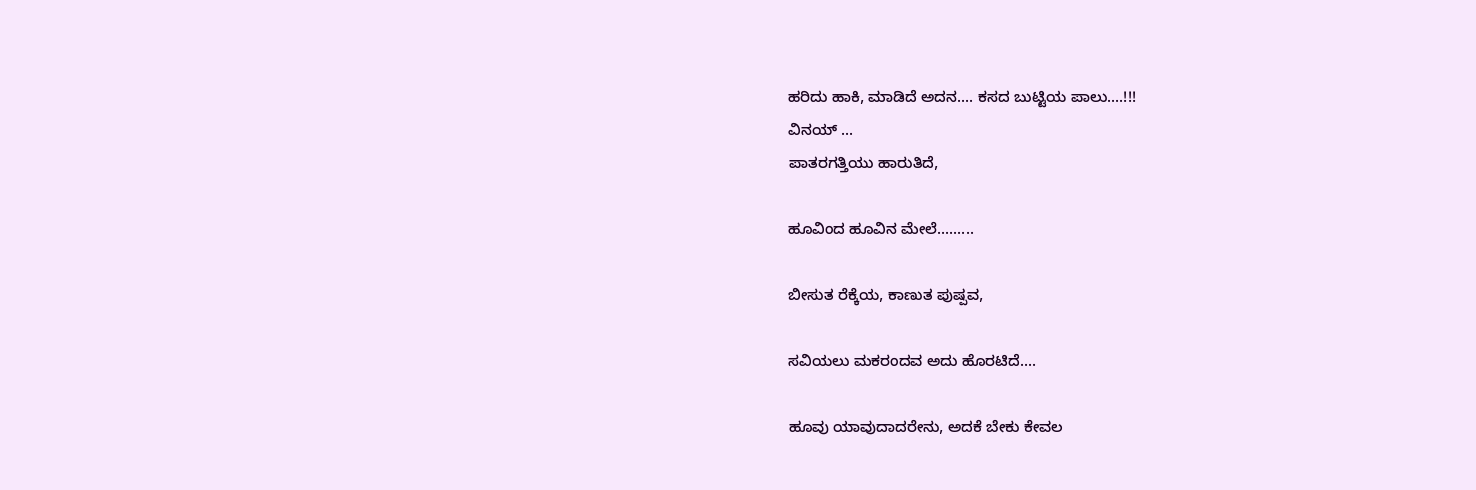ಹರಿದು ಹಾಕಿ, ಮಾಡಿದೆ ಅದನ.... ಕಸದ ಬುಟ್ಟಿಯ ಪಾಲು....!!!
ವಿನಯ್ ...
ಪಾತರಗತ್ತಿಯು ಹಾರುತಿದೆ,

ಹೂವಿಂದ ಹೂವಿನ ಮೇಲೆ.........

ಬೀಸುತ ರೆಕ್ಕೆಯ, ಕಾಣುತ ಪುಷ್ಪವ,

ಸವಿಯಲು ಮಕರಂದವ ಅದು ಹೊರಟಿದೆ....

ಹೂವು ಯಾವುದಾದರೇನು, ಅದಕೆ ಬೇಕು ಕೇವಲ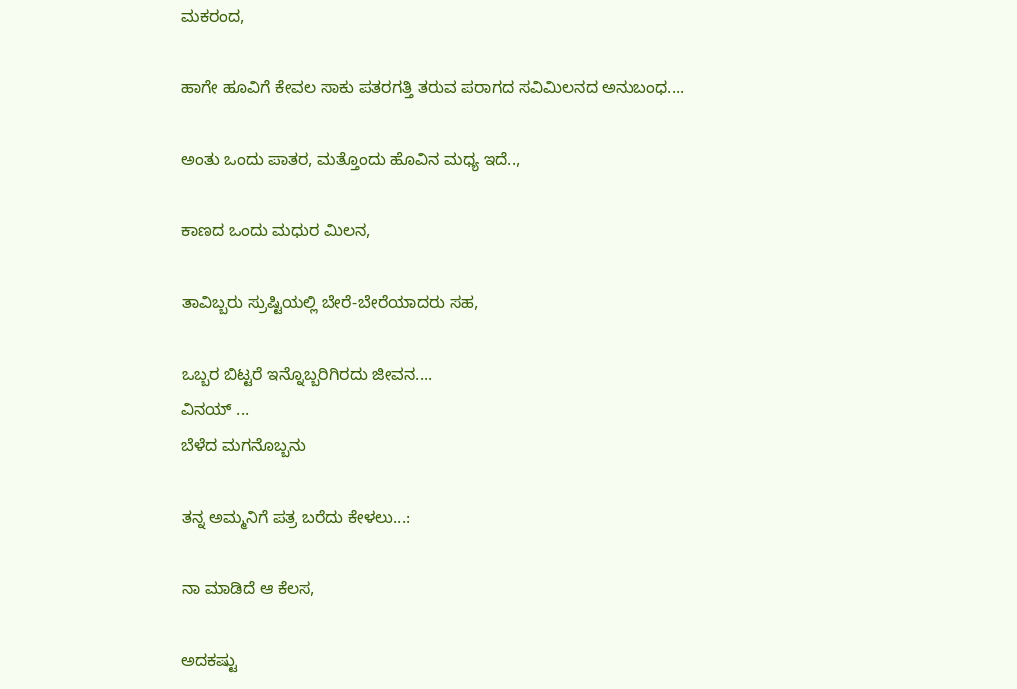ಮಕರಂದ,

ಹಾಗೇ ಹೂವಿಗೆ ಕೇವಲ ಸಾಕು ಪತರಗತ್ತಿ ತರುವ ಪರಾಗದ ಸವಿಮಿಲನದ ಅನುಬಂಧ....

ಅಂತು ಒಂದು ಪಾತರ, ಮತ್ತೊಂದು ಹೊವಿನ ಮಧ್ಯ ಇದೆ..,

ಕಾಣದ ಒಂದು ಮಧುರ ಮಿಲನ,

ತಾವಿಬ್ಬರು ಸ್ರುಷ್ಟಿಯಲ್ಲಿ ಬೇರೆ-ಬೇರೆಯಾದರು ಸಹ,

ಒಬ್ಬರ ಬಿಟ್ಟರೆ ಇನ್ನೊಬ್ಬರಿಗಿರದು ಜೀವನ....
ವಿನಯ್ ...
ಬೆಳೆದ ಮಗನೊಬ್ಬನು

ತನ್ನ ಅಮ್ಮನಿಗೆ ಪತ್ರ ಬರೆದು ಕೇಳಲು...:

ನಾ ಮಾಡಿದೆ ಆ ಕೆಲಸ,

ಅದಕಷ್ಟು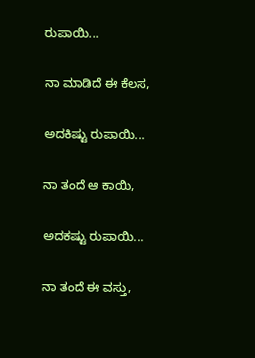ರುಪಾಯಿ...

ನಾ ಮಾಡಿದೆ ಈ ಕೆಲಸ,

ಅದಕಿಷ್ಟು ರುಪಾಯಿ...

ನಾ ತಂದೆ ಆ ಕಾಯಿ,

ಅದಕಷ್ಟು ರುಪಾಯಿ...

ನಾ ತಂದೆ ಈ ವಸ್ತು,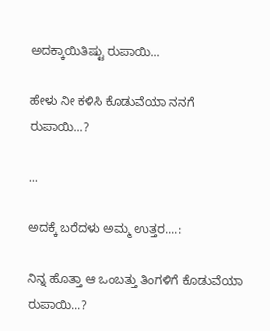ಅದಕ್ಕಾಯಿತಿಷ್ಟು ರುಪಾಯಿ...

ಹೇಳು ನೀ ಕಳಿಸಿ ಕೊಡುವೆಯಾ ನನಗೆ ರುಪಾಯಿ...?

...

ಅದಕ್ಕೆ ಬರೆದಳು ಅಮ್ಮ ಉತ್ತರ....:

ನಿನ್ನ ಹೊತ್ತಾ ಆ ಒಂಬತ್ತು ತಿಂಗಳಿಗೆ ಕೊಡುವೆಯಾ ರುಪಾಯಿ...?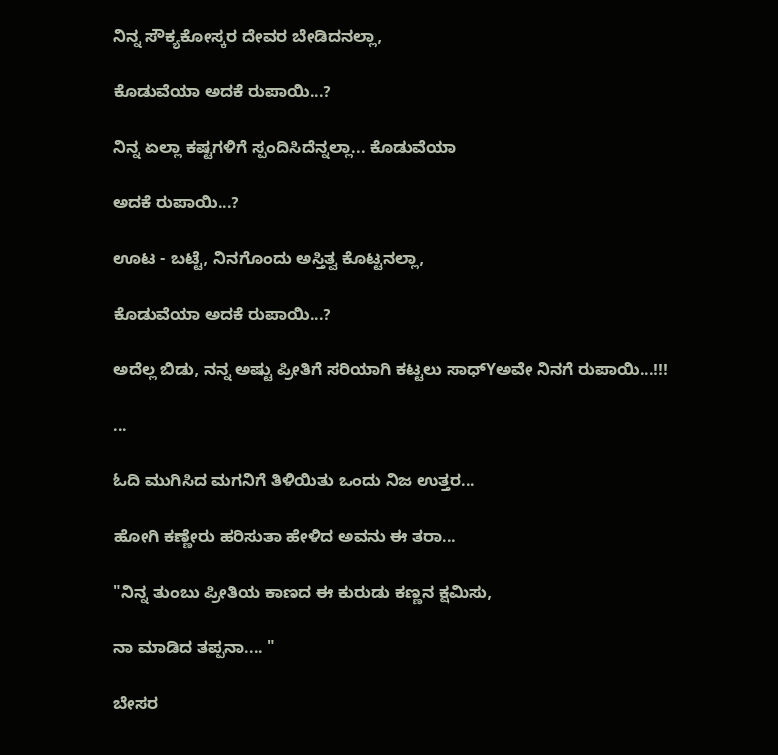ನಿನ್ನ ಸೌಕ್ಯಕೋಸ್ಕರ ದೇವರ ಬೇಡಿದನಲ್ಲಾ,

ಕೊಡುವೆಯಾ ಅದಕೆ ರುಪಾಯಿ...?

ನಿನ್ನ ಏಲ್ಲಾ ಕಷ್ಟಗಳಿಗೆ ಸ್ಪಂದಿಸಿದೆನ್ನಲ್ಲಾ... ಕೊಡುವೆಯಾ

ಅದಕೆ ರುಪಾಯಿ...?

ಊಟ - ಬಟ್ಟೆ, ನಿನಗೊಂದು ಅಸ್ತಿತ್ವ ಕೊಟ್ಟನಲ್ಲಾ,

ಕೊಡುವೆಯಾ ಅದಕೆ ರುಪಾಯಿ...?

ಅದೆಲ್ಲ ಬಿಡು, ನನ್ನ ಅಷ್ಟು ಪ್ರೀತಿಗೆ ಸರಿಯಾಗಿ ಕಟ್ಟಲು ಸಾಧ್Yಅವೇ ನಿನಗೆ ರುಪಾಯಿ...!!!

...

ಓದಿ ಮುಗಿಸಿದ ಮಗನಿಗೆ ತಿಳಿಯಿತು ಒಂದು ನಿಜ ಉತ್ತರ...

ಹೋಗಿ ಕಣ್ಣೇರು ಹರಿಸುತಾ ಹೇಳಿದ ಅವನು ಈ ತರಾ...

"ನಿನ್ನ ತುಂಬು ಪ್ರೀತಿಯ ಕಾಣದ ಈ ಕುರುಡು ಕಣ್ಣನ ಕ್ಷಮಿಸು,

ನಾ ಮಾಡಿದ ತಪ್ಪನಾ.... "

ಬೇಸರ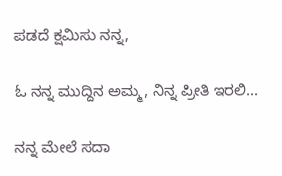ಪಡದೆ ಕ್ಷಮಿಸು ನನ್ನ,

ಓ ನನ್ನ ಮುದ್ದಿನ ಅಮ್ಮ, ನಿನ್ನ ಪ್ರೀತಿ ಇರಲಿ...

ನನ್ನ ಮೇಲೆ ಸದಾ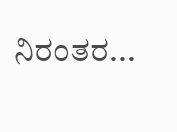ನಿರಂತರ...